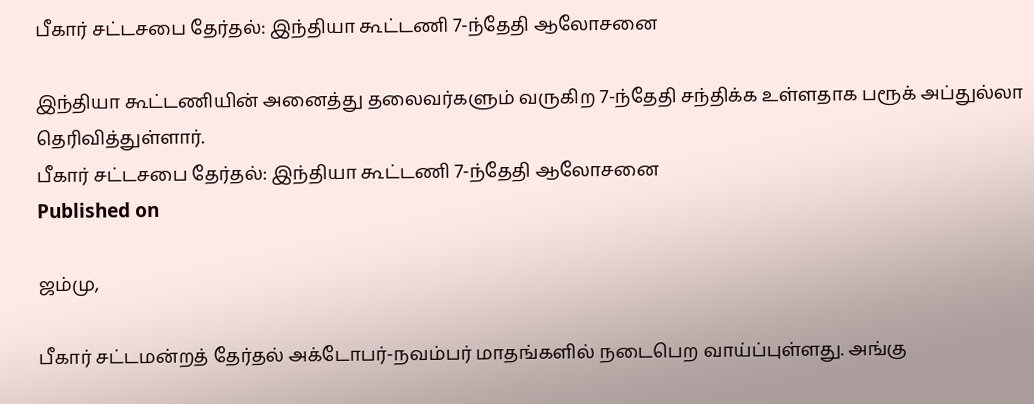பீகார் சட்டசபை தேர்தல்: இந்தியா கூட்டணி 7-ந்தேதி ஆலோசனை

இந்தியா கூட்டணியின் அனைத்து தலைவர்களும் வருகிற 7-ந்தேதி சந்திக்க உள்ளதாக பரூக் அப்துல்லா தெரிவித்துள்ளார்.
பீகார் சட்டசபை தேர்தல்: இந்தியா கூட்டணி 7-ந்தேதி ஆலோசனை
Published on

ஜம்மு,

பீகார் சட்டமன்றத் தேர்தல் அக்டோபர்-நவம்பர் மாதங்களில் நடைபெற வாய்ப்புள்ளது. அங்கு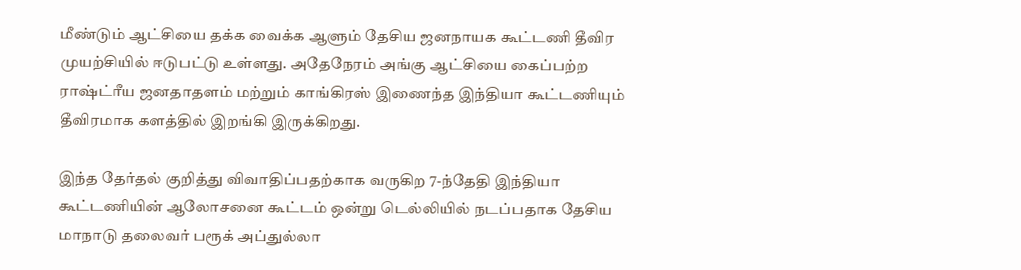மீண்டும் ஆட்சியை தக்க வைக்க ஆளும் தேசிய ஜனநாயக கூட்டணி தீவிர முயற்சியில் ஈடுபட்டு உள்ளது. அதேநேரம் அங்கு ஆட்சியை கைப்பற்ற ராஷ்ட்ரீய ஜனதாதளம் மற்றும் காங்கிரஸ் இணைந்த இந்தியா கூட்டணியும் தீவிரமாக களத்தில் இறங்கி இருக்கிறது.

இந்த தேர்தல் குறித்து விவாதிப்பதற்காக வருகிற 7-ந்தேதி இந்தியா கூட்டணியின் ஆலோசனை கூட்டம் ஒன்று டெல்லியில் நடப்பதாக தேசிய மாநாடு தலைவர் பரூக் அப்துல்லா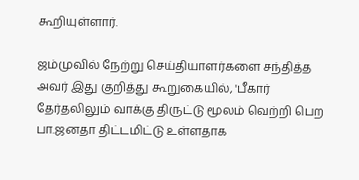கூறியுள்ளார்.

ஜம்முவில் நேற்று செய்தியாளர்களை சந்தித்த அவர் இது குறித்து கூறுகையில், 'பீகார் தேர்தலிலும் வாக்கு திருட்டு மூலம் வெற்றி பெற பா.ஜனதா திட்டமிட்டு உள்ளதாக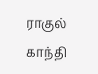ராகுல் காந்தி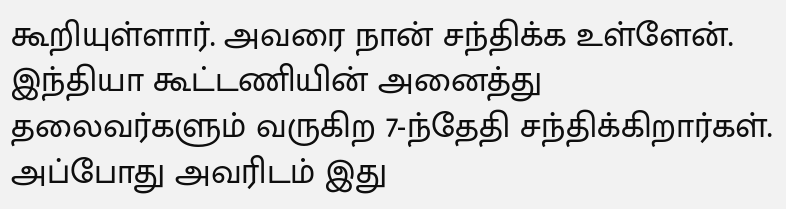கூறியுள்ளார். அவரை நான் சந்திக்க உள்ளேன். இந்தியா கூட்டணியின் அனைத்து தலைவர்களும் வருகிற 7-ந்தேதி சந்திக்கிறார்கள். அப்போது அவரிடம் இது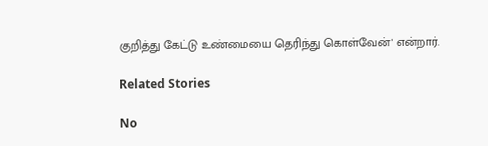குறித்து கேட்டு உண்மையை தெரிந்து கொள்வேன்' என்றார்.

Related Stories

No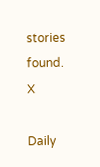stories found.
X

Daily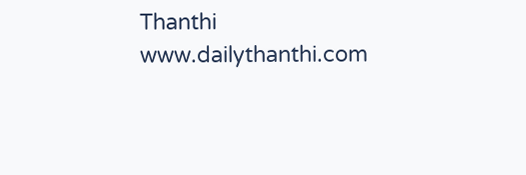Thanthi
www.dailythanthi.com